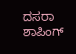ದಸರಾ ಶಾಪಿಂಗ್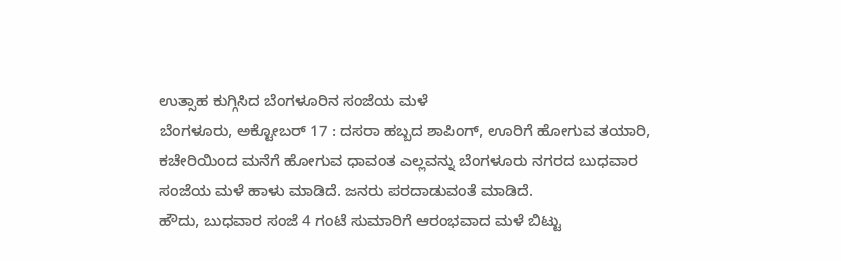ಉತ್ಸಾಹ ಕುಗ್ಗಿಸಿದ ಬೆಂಗಳೂರಿನ ಸಂಜೆಯ ಮಳೆ
ಬೆಂಗಳೂರು, ಅಕ್ಟೋಬರ್ 17 : ದಸರಾ ಹಬ್ಬದ ಶಾಪಿಂಗ್, ಊರಿಗೆ ಹೋಗುವ ತಯಾರಿ, ಕಚೇರಿಯಿಂದ ಮನೆಗೆ ಹೋಗುವ ಧಾವಂತ ಎಲ್ಲವನ್ನು ಬೆಂಗಳೂರು ನಗರದ ಬುಧವಾರ ಸಂಜೆಯ ಮಳೆ ಹಾಳು ಮಾಡಿದೆ. ಜನರು ಪರದಾಡುವಂತೆ ಮಾಡಿದೆ.
ಹೌದು, ಬುಧವಾರ ಸಂಜೆ 4 ಗಂಟೆ ಸುಮಾರಿಗೆ ಆರಂಭವಾದ ಮಳೆ ಬಿಟ್ಟು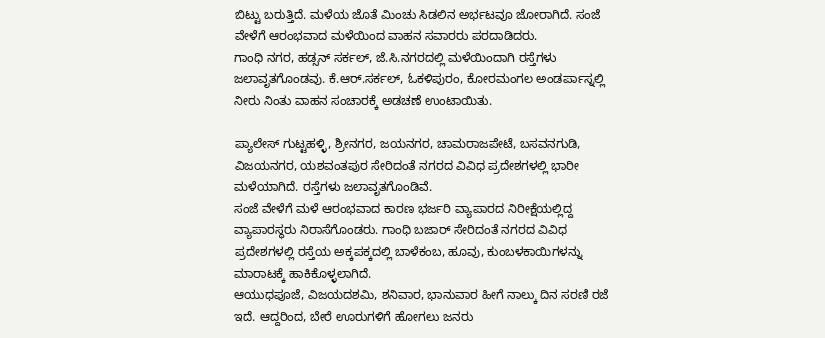ಬಿಟ್ಟು ಬರುತ್ತಿದೆ. ಮಳೆಯ ಜೊತೆ ಮಿಂಚು ಸಿಡಲಿನ ಅರ್ಭಟವೂ ಜೋರಾಗಿದೆ. ಸಂಜೆ ವೇಳೆಗೆ ಆರಂಭವಾದ ಮಳೆಯಿಂದ ವಾಹನ ಸವಾರರು ಪರದಾಡಿದರು.
ಗಾಂಧಿ ನಗರ, ಹಡ್ಸನ್ ಸರ್ಕಲ್, ಜೆ.ಸಿ.ನಗರದಲ್ಲಿ ಮಳೆಯಿಂದಾಗಿ ರಸ್ತೆಗಳು ಜಲಾವೃತಗೊಂಡವು. ಕೆ.ಆರ್.ಸರ್ಕಲ್, ಓಕಳಿಪುರಂ, ಕೋರಮಂಗಲ ಅಂಡರ್ಪಾಸ್ನಲ್ಲಿ ನೀರು ನಿಂತು ವಾಹನ ಸಂಚಾರಕ್ಕೆ ಅಡಚಣೆ ಉಂಟಾಯಿತು.

ಪ್ಯಾಲೇಸ್ ಗುಟ್ಟಹಳ್ಳಿ, ಶ್ರೀನಗರ, ಜಯನಗರ, ಚಾಮರಾಜಪೇಟೆ, ಬಸವನಗುಡಿ, ವಿಜಯನಗರ, ಯಶವಂತಪುರ ಸೇರಿದಂತೆ ನಗರದ ವಿವಿಧ ಪ್ರದೇಶಗಳಲ್ಲಿ ಭಾರೀ ಮಳೆಯಾಗಿದೆ. ರಸ್ತೆಗಳು ಜಲಾವೃತಗೊಂಡಿವೆ.
ಸಂಜೆ ವೇಳೆಗೆ ಮಳೆ ಆರಂಭವಾದ ಕಾರಣ ಭರ್ಜರಿ ವ್ಯಾಪಾರದ ನಿರೀಕ್ಷೆಯಲ್ಲಿದ್ದ ವ್ಯಾಪಾರಸ್ಥರು ನಿರಾಸೆಗೊಂಡರು. ಗಾಂಧಿ ಬಜಾರ್ ಸೇರಿದಂತೆ ನಗರದ ವಿವಿಧ ಪ್ರದೇಶಗಳಲ್ಲಿ ರಸ್ತೆಯ ಅಕ್ಕಪಕ್ಕದಲ್ಲಿ ಬಾಳೆಕಂಬ, ಹೂವು, ಕುಂಬಳಕಾಯಿಗಳನ್ನು ಮಾರಾಟಕ್ಕೆ ಹಾಕಿಕೊಳ್ಳಲಾಗಿದೆ.
ಆಯುಧಪೂಜೆ, ವಿಜಯದಶಮಿ, ಶನಿವಾರ, ಭಾನುವಾರ ಹೀಗೆ ನಾಲ್ಕು ದಿನ ಸರಣಿ ರಜೆ ಇದೆ. ಆದ್ದರಿಂದ, ಬೇರೆ ಊರುಗಳಿಗೆ ಹೋಗಲು ಜನರು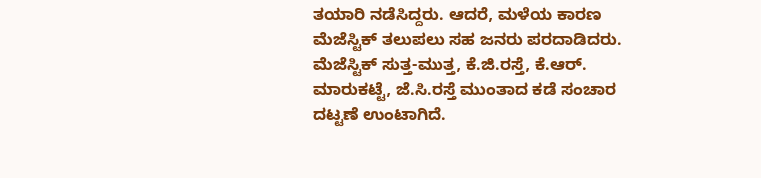ತಯಾರಿ ನಡೆಸಿದ್ದರು. ಆದರೆ, ಮಳೆಯ ಕಾರಣ ಮೆಜೆಸ್ಟಿಕ್ ತಲುಪಲು ಸಹ ಜನರು ಪರದಾಡಿದರು.
ಮೆಜೆಸ್ಟಿಕ್ ಸುತ್ತ-ಮುತ್ತ, ಕೆ.ಜಿ.ರಸ್ತೆ, ಕೆ.ಆರ್. ಮಾರುಕಟ್ಟೆ, ಜೆ.ಸಿ.ರಸ್ತೆ ಮುಂತಾದ ಕಡೆ ಸಂಚಾರ ದಟ್ಟಣೆ ಉಂಟಾಗಿದೆ.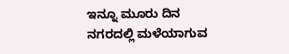ಇನ್ನೂ ಮೂರು ದಿನ ನಗರದಲ್ಲಿ ಮಳೆಯಾಗುವ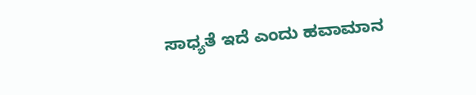ಸಾಧ್ಯತೆ ಇದೆ ಎಂದು ಹವಾಮಾನ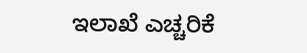ಇಲಾಖೆ ಎಚ್ಚರಿಕೆ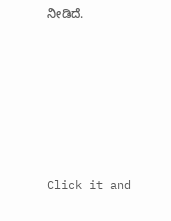ನೀಡಿದೆ.












Click it and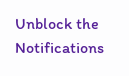Unblock the Notifications